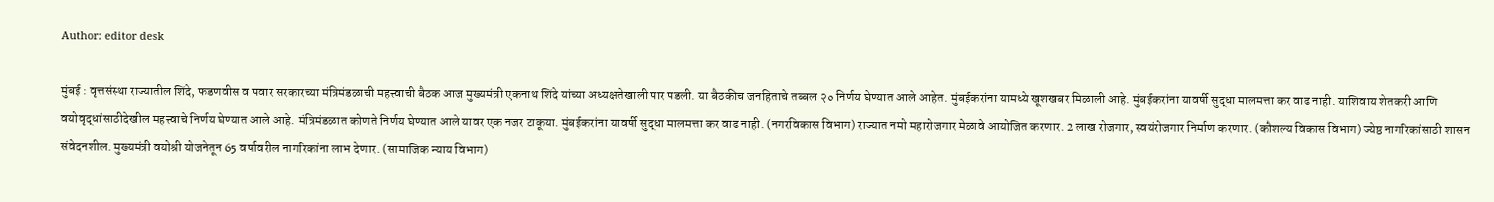Author: editor desk

मुंबई : वृत्तसंस्था राज्यातील शिंदे, फडणवीस व पवार सरकारच्या मंत्रिमंडळाची महत्त्वाची बैठक आज मुख्यमंत्री एकनाथ शिंदे यांच्या अध्यक्षतेखाली पार पडली. या बैठकीच जनहिताचे तब्बल २० निर्णय घेण्यात आले आहेत. मुंबईकरांना यामध्ये खूशखबर मिळाली आहे. मुंबईकरांना यावर्षी सुद्धा मालमत्ता कर वाढ नाही. याशिवाय शेतकरी आणि वयोवृद्धांसाठीदेखील महत्त्वाचे निर्णय घेण्यात आले आहे. मंत्रिमंडळात कोणते निर्णय घेण्यात आले यावर एक नजर टाकूया. मुंबईकरांना यावर्षी सुद्धा मालमत्ता कर वाढ नाही. (नगरविकास विभाग) राज्यात नमो महारोजगार मेळावे आयोजित करणार. 2 लाख रोजगार, स्वयंरोजगार निर्माण करणार. (कौशल्य विकास विभाग) ज्येष्ठ नागरिकांसाठी शासन संवेदनशील. मुख्यमंत्री वयोश्री योजनेतून 65 वर्षावरील नागरिकांना लाभ देणार. (सामाजिक न्याय विभाग)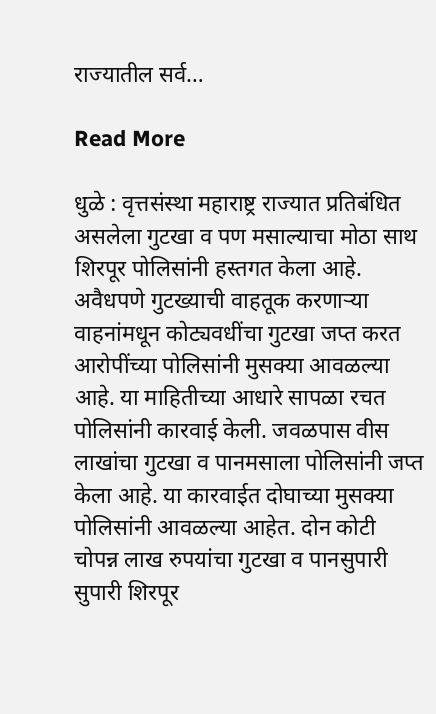राज्यातील सर्व…

Read More

धुळे : वृत्तसंस्था महाराष्ट्र राज्यात प्रतिबंधित असलेला गुटखा व पण मसाल्याचा मोठा साथ शिरपूर पोलिसांनी हस्तगत केला आहे. अवैधपणे गुटख्याची वाहतूक करणाऱ्या वाहनांमधून कोट्यवधींचा गुटखा जप्त करत आरोपींच्या पोलिसांनी मुसक्या आवळल्या आहे. या माहितीच्या आधारे सापळा रचत पोलिसांनी कारवाई केली. जवळपास वीस लाखांचा गुटखा व पानमसाला पोलिसांनी जप्त केला आहे. या कारवाईत दोघाच्या मुसक्या पोलिसांनी आवळल्या आहेत. दोन कोटी चोपन्न लाख रुपयांचा गुटखा व पानसुपारी सुपारी शिरपूर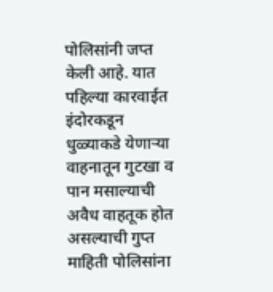पोलिसांनी जप्त केली आहे. यात पहिल्या कारवाईत इंदोरकडून धुळ्याकडे येणाऱ्या वाहनातून गुटखा व पान मसाल्याची अवैध वाहतूक होत असल्याची गुप्त माहिती पोलिसांना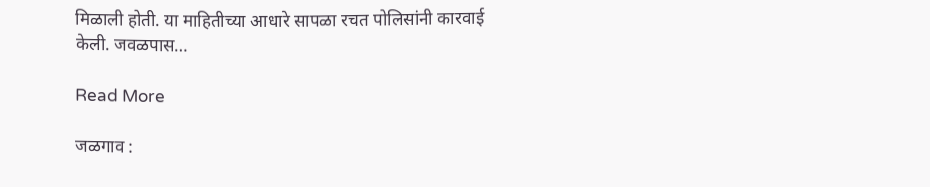मिळाली होती. या माहितीच्या आधारे सापळा रचत पोलिसांनी कारवाई केली. जवळपास…

Read More

जळगाव :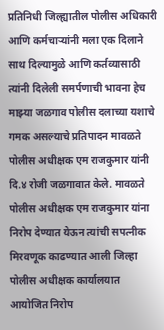प्रतिनिधी जिल्ह्यातील पोलीस अधिकारी आणि कर्मचाऱ्यांनी मला एक दिलाने साथ दिल्यामुळे आणि कर्तव्यासाठी त्यांनी दिलेली समर्पणाची भावना हेच माझ्या जळगाव पोलीस दलाच्या यशाचे गमक असल्याचे प्रतिपादन मावळते पोलीस अधीक्षक एम राजकुमार यांनी दि.४ रोजी जळगावात केले. मावळते पोलीस अधीक्षक एम राजकुमार यांना निरोप देण्यात येऊन त्यांची सपत्नीक मिरवणूक काढण्यात आली जिल्हा पोलीस अधीक्षक कार्यालयात आयोजित निरोप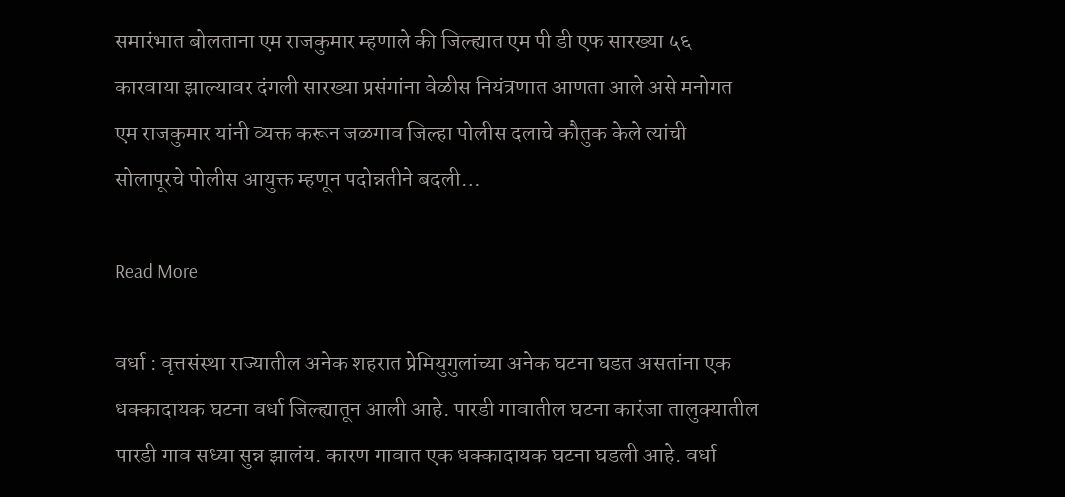समारंभात बोलताना एम राजकुमार म्हणाले की जिल्ह्यात एम पी डी एफ सारख्या ५६ कारवाया झाल्यावर दंगली सारख्या प्रसंगांना वेळीस नियंत्रणात आणता आले असे मनोगत एम राजकुमार यांनी व्यक्त करून जळगाव जिल्हा पोलीस दलाचे कौतुक केले त्यांची सोलापूरचे पोलीस आयुक्त म्हणून पदोन्नतीने बदली…

Read More

वर्धा : वृत्तसंस्था राज्यातील अनेक शहरात प्रेमियुगुलांच्या अनेक घटना घडत असतांना एक धक्कादायक घटना वर्धा जिल्ह्यातून आली आहे. पारडी गावातील घटना कारंजा तालुक्यातील पारडी गाव सध्या सुन्न झालंय. कारण गावात एक धक्कादायक घटना घडली आहे. वर्धा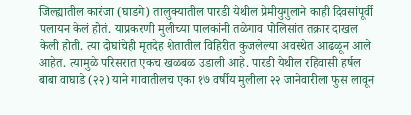जिल्ह्यातील कारंजा (घाडगे) तालुक्यातील पारडी येथील प्रेमीयुगुलाने काही दिवसांपूर्वी पलायन केलं होतं. याप्रकरणी मुलीच्या पालकांनी तळेगाव पोलिसांत तक्रार दाखल केली होती. त्या दोघांचेही मृतदेह शेतातील विहिरीत कुजलेल्या अवस्थेत आढळून आले आहेत. त्यामुळे परिसरात एकच खळबळ उडाली आहे. पारडी येथील रहिवासी हर्षल बाबा वाघाडे (२२) याने गावातीलच एका १७ वर्षीय मुलीला २२ जानेवारीला फुस लावून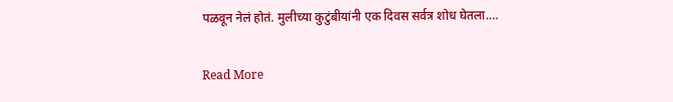पळवून नेलं होतं. मुलीच्या कुटुंबीयांनी एक दिवस सर्वत्र शोध घेतला.…

Read More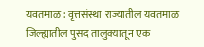यवतमाळ : वृत्तसंस्था राज्यातील यवतमाळ जिल्ह्यातील पुसद तालुक्यातून एक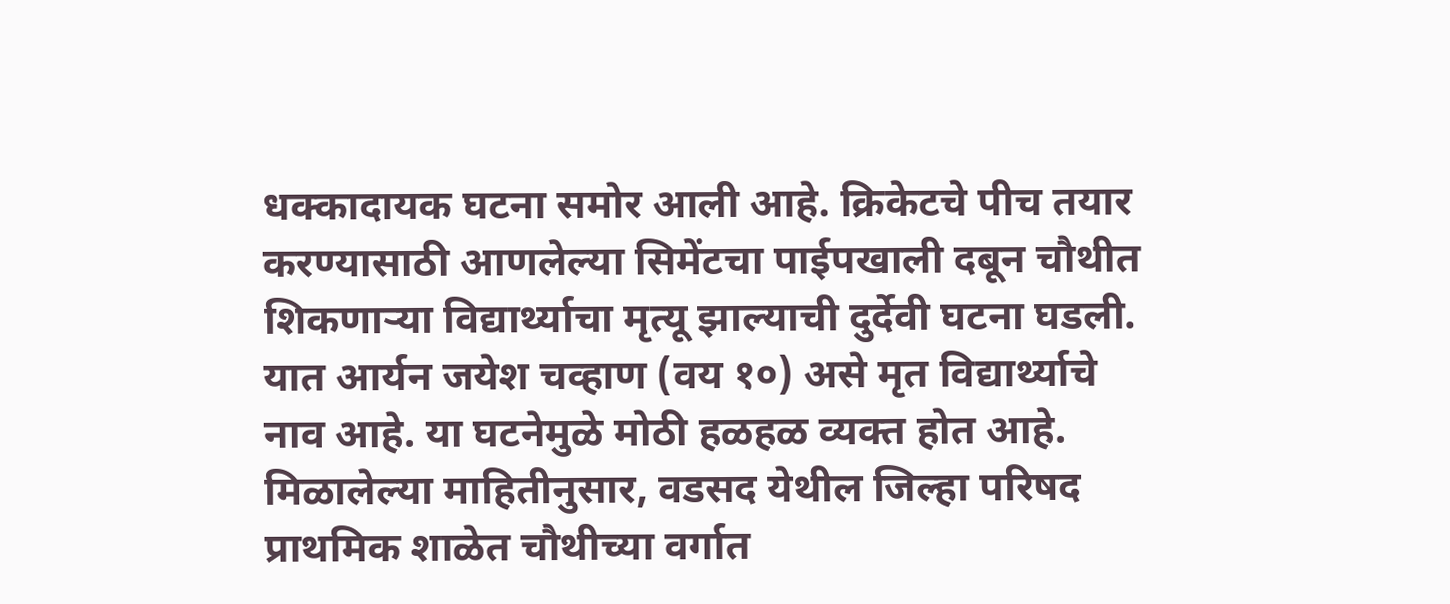धक्कादायक घटना समोर आली आहे. क्रिकेटचे पीच तयार करण्यासाठी आणलेल्या सिमेंटचा पाईपखाली दबून चौथीत शिकणाऱ्या विद्यार्थ्याचा मृत्यू झाल्याची दुर्देवी घटना घडली. यात आर्यन जयेश चव्हाण (वय १०) असे मृत विद्यार्थ्याचे नाव आहे. या घटनेमुळे मोठी हळहळ व्यक्त होत आहे. मिळालेल्या माहितीनुसार, वडसद येथील जिल्हा परिषद प्राथमिक शाळेत चौथीच्या वर्गात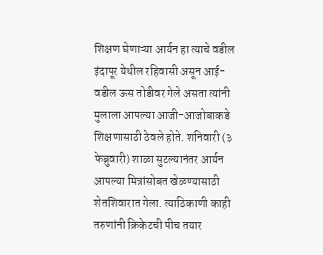शिक्षण घेणाऱ्या आर्यन हा त्याचे वडील इंदापूर येथील रहिवासी असून आई-वडील ऊस तोडीवर गेले असता त्यांनी मुलाला आपल्या आजी-आजोबाकडे शिक्षणासाठी ठेवले होते. शनिवारी (३ फेब्रुवारी) शाळा सुटल्यानंतर आर्यन आपल्या मित्रांसोबत खेळण्यासाठी शेतशिवारात गेला. त्याठिकाणी काही तरुणांनी क्रिकेटची पीच तयार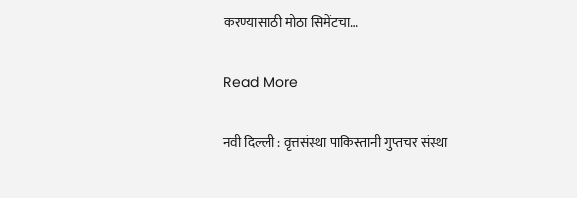करण्यासाठी मोठा सिमेंटचा…

Read More

नवी दिल्ली : वृत्तसंस्था पाकिस्तानी गुप्तचर संस्था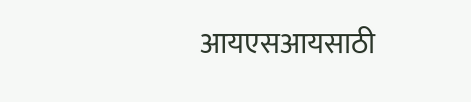आयएसआयसाठी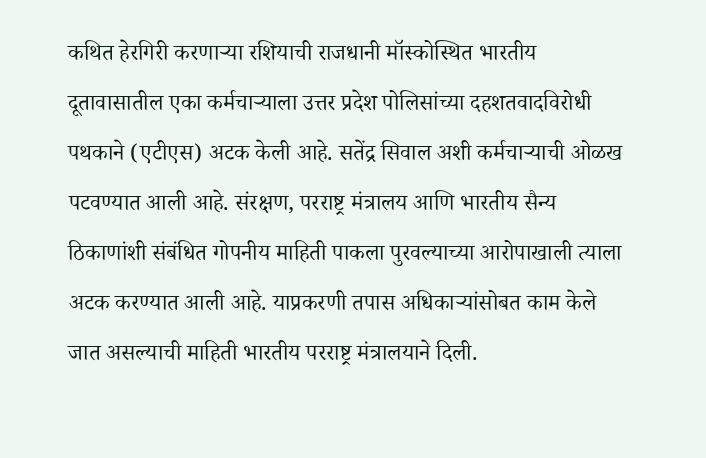कथित हेरगिरी करणाऱ्या रशियाची राजधानी मॉस्कोस्थित भारतीय दूतावासातील एका कर्मचाऱ्याला उत्तर प्रदेश पोलिसांच्या दहशतवादविरोधी पथकाने (एटीएस) अटक केली आहे. सतेंद्र सिवाल अशी कर्मचाऱ्याची ओळख पटवण्यात आली आहे. संरक्षण, परराष्ट्र मंत्रालय आणि भारतीय सैन्य ठिकाणांशी संबंधित गोपनीय माहिती पाकला पुरवल्याच्या आरोपाखाली त्याला अटक करण्यात आली आहे. याप्रकरणी तपास अधिकाऱ्यांसोबत काम केले जात असल्याची माहिती भारतीय परराष्ट्र मंत्रालयाने दिली.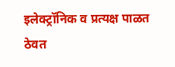इलेक्ट्रॉनिक व प्रत्यक्ष पाळत ठेवत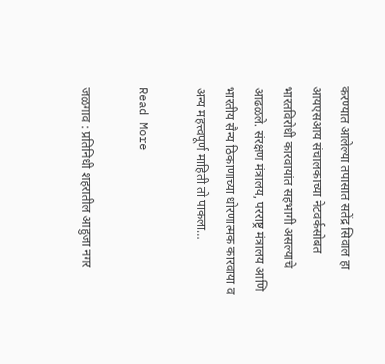करण्यात आलेल्या तपासात सतेंद्र सिवाल हा आयएसआय संचालकाच्या नेटवर्कसोबत भारतविरोधी कारवायांत सहभागी असल्याचे आढळले. संरक्षण मंत्रालय, परराष्ट्र मंत्रालय आणि भारतीय सैन्य ठिकाणाच्या धोरणात्मक कारवाया व अन्य महत्त्वपूर्ण माहिती तो पाकला…

Read More

जळगाव : प्रतिनिधी शहरातील आहुजा नगर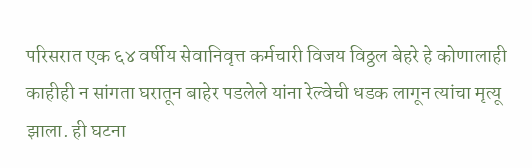परिसरात एक ६४ वर्षीय सेवानिवृत्त कर्मचारी विजय विठ्ठल बेहरे हे कोणालाही काहीही न सांगता घरातून बाहेर पडलेले यांना रेल्वेची धडक लागून त्यांचा मृत्यू झाला. ही घटना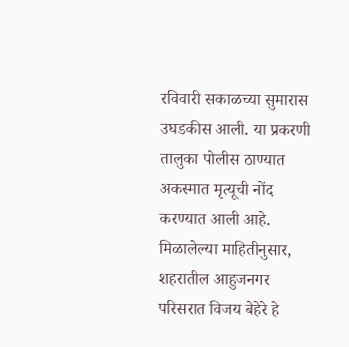रविवारी सकाळच्या सुमारास उघडकीस आली. या प्रकरणी तालुका पोलीस ठाण्यात अकस्मात मृत्यूची नोंद करण्यात आली आहे. मिळालेल्या माहितीनुसार, शहरातील आहुजनगर परिसरात विजय बेहेरे हे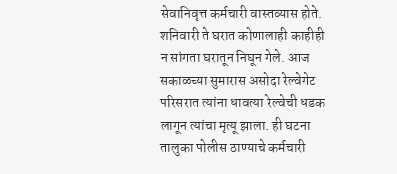सेवानिवृत्त कर्मचारी वास्तव्यास होते. शनिवारी ते घरात कोणालाही काहीही न सांगता घरातून निघून गेले. आज सकाळच्या सुमारास असोदा रेल्वेगेट परिसरात त्यांना धावत्या रेल्वेची धडक लागून त्यांचा मृत्यू झाला. ही घटना तालुका पोलीस ठाण्याचे कर्मचारी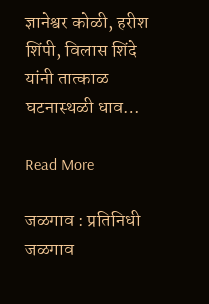ज्ञानेश्वर कोळी, हरीश शिंपी, विलास शिंदे यांनी तात्काळ घटनास्थळी धाव…

Read More

जळगाव : प्रतिनिधी जळगाव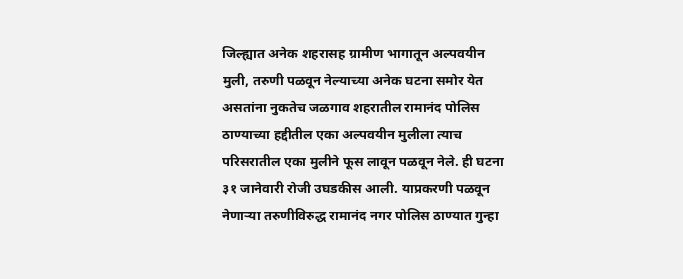जिल्ह्यात अनेक शहरासह ग्रामीण भागातून अल्पवयीन मुली, तरुणी पळवून नेल्याच्या अनेक घटना समोर येत असतांना नुकतेच जळगाव शहरातील रामानंद पोलिस ठाण्याच्या हद्दीतील एका अल्पवयीन मुलीला त्याच परिसरातील एका मुलीने फूस लावून पळवून नेले. ही घटना ३१ जानेवारी रोजी उघडकीस आली. याप्रकरणी पळवून नेणाऱ्या तरुणीविरुद्ध रामानंद नगर पोलिस ठाण्यात गुन्हा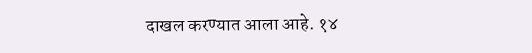दाखल करण्यात आला आहे. १४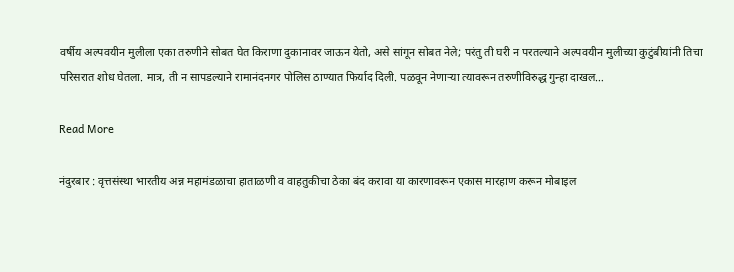वर्षीय अल्पवयीन मुलीला एका तरुणीने सोबत घेत किराणा दुकानावर जाऊन येतो, असे सांगून सोबत नेले; परंतु ती घरी न परतल्याने अल्पवयीन मुलीच्या कुटुंबीयांनी तिचा परिसरात शोध घेतला. मात्र, ती न सापडल्याने रामानंदनगर पोलिस ठाण्यात फिर्याद दिली. पळवून नेणाऱ्या त्यावरून तरुणीविरुद्ध गुन्हा दाखल…

Read More

नंदुरबार : वृत्तसंस्था भारतीय अन्न महामंडळाचा हाताळणी व वाहतुकीचा ठेका बंद करावा या कारणावरून एकास मारहाण करून मोबाइल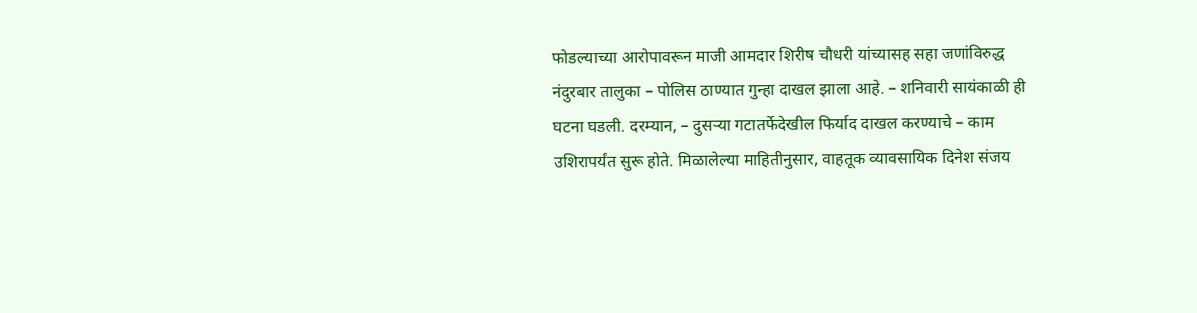फोडल्याच्या आरोपावरून माजी आमदार शिरीष चौधरी यांच्यासह सहा जणांविरुद्ध नंदुरबार तालुका – पोलिस ठाण्यात गुन्हा दाखल झाला आहे. – शनिवारी सायंकाळी ही घटना घडली. दरम्यान, – दुसऱ्या गटातर्फेदेखील फिर्याद दाखल करण्याचे – काम उशिरापर्यंत सुरू होते. मिळालेल्या माहितीनुसार, वाहतूक व्यावसायिक दिनेश संजय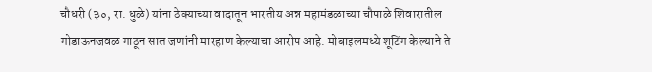चौधरी (३०, रा. धुळे) यांना ठेक्याच्या वादातून भारतीय अन्न महामंडळाच्या चौपाळे शिवारातील गोडाऊनजवळ गाठून सात जणांनी मारहाण केल्याचा आरोप आहे. मोबाइलमध्ये शूटिंग केल्याने ते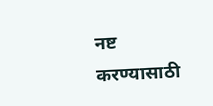नष्ट करण्यासाठी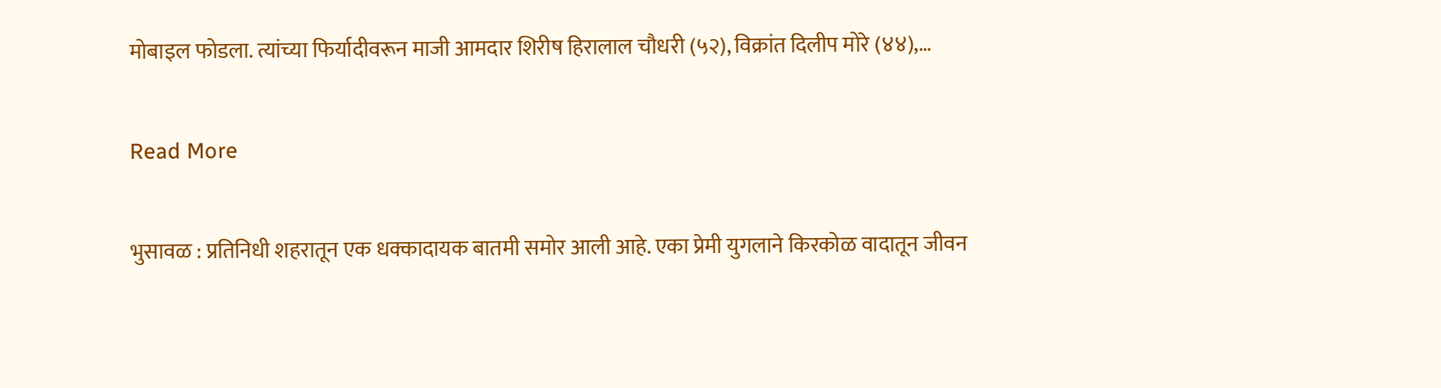मोबाइल फोडला. त्यांच्या फिर्यादीवरून माजी आमदार शिरीष हिरालाल चौधरी (५२), विक्रांत दिलीप मोरे (४४),…

Read More

भुसावळ : प्रतिनिधी शहरातून एक धक्कादायक बातमी समोर आली आहे. एका प्रेमी युगलाने किरकोळ वादातून जीवन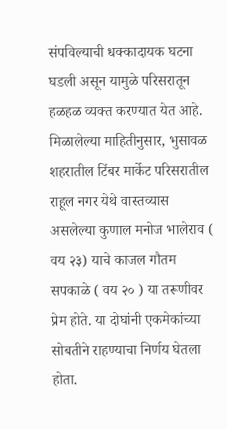संपविल्याची धक्कादायक घटना घडली असून यामुळे परिसरातून हळहळ व्यक्त करण्यात येत आहे. मिळालेल्या माहितीनुसार, भुसावळ शहरातील टिंबर मार्केट परिसरातील राहूल नगर येथे वास्तव्यास असलेल्या कुणाल मनोज भालेराव ( वय २३) याचे काजल गौतम सपकाळे ( वय २० ) या तरूणीवर प्रेम होते. या दोघांनी एकमेकांच्या सोबतीने राहण्याचा निर्णय घेतला होता.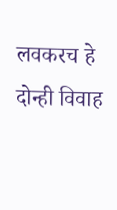लवकरच हे दोन्ही विवाह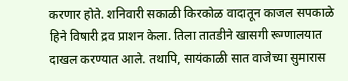करणार होते. शनिवारी सकाळी किरकोळ वादातून काजल सपकाळे हिने विषारी द्रव प्राशन केला. तिला तातडीने खासगी रूग्णालयात दाखल करण्यात आले. तथापि, सायंकाळी सात वाजेच्या सुमारास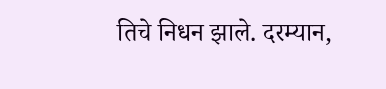तिचे निधन झाले. दरम्यान,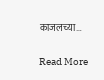काजलच्या…

Read More